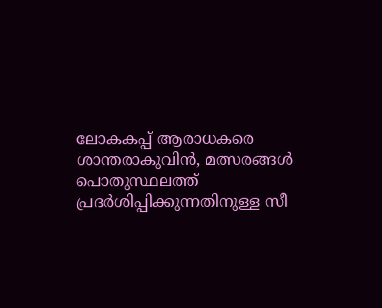ലോകകപ്പ് ആരാധകരെ ശാന്തരാകുവിൻ, മത്സരങ്ങൾ പൊതുസ്ഥലത്ത് പ്രദർശിപ്പിക്കുന്നതിനുള്ള സീ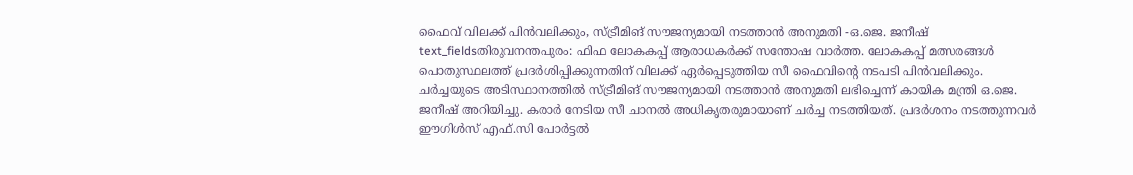ഫൈവ് വിലക്ക് പിൻവലിക്കും, സ്ട്രീമിങ് സൗജന്യമായി നടത്താൻ അനുമതി -ഒ.ജെ. ജനീഷ്
text_fieldsതിരുവനന്തപുരം: ഫിഫ ലോകകപ്പ് ആരാധകർക്ക് സന്തോഷ വാർത്ത. ലോകകപ്പ് മത്സരങ്ങൾ പൊതുസ്ഥലത്ത് പ്രദർശിപ്പിക്കുന്നതിന് വിലക്ക് ഏർപ്പെടുത്തിയ സീ ഫൈവിന്റെ നടപടി പിൻവലിക്കും. ചർച്ചയുടെ അടിസ്ഥാനത്തിൽ സ്ട്രീമിങ് സൗജന്യമായി നടത്താൻ അനുമതി ലഭിച്ചെന്ന് കായിക മന്ത്രി ഒ.ജെ. ജനീഷ് അറിയിച്ചു. കരാർ നേടിയ സീ ചാനൽ അധികൃതരുമായാണ് ചർച്ച നടത്തിയത്. പ്രദർശനം നടത്തുന്നവർ ഈഗിൾസ് എഫ്.സി പോർട്ടൽ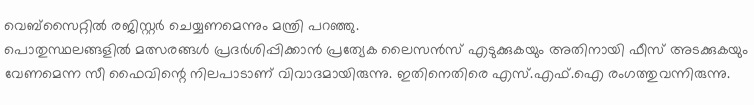വെബ്സൈറ്റിൽ രജിസ്റ്റർ ചെയ്യണമെന്നും മന്ത്രി പറഞ്ഞു.
പൊതുസ്ഥലങ്ങളിൽ മത്സരങ്ങൾ പ്രദർശിപ്പിക്കാൻ പ്രത്യേക ലൈസൻസ് എടുക്കുകയും അതിനായി ഫീസ് അടക്കുകയും വേണമെന്ന സീ ഫൈവിന്റെ നിലപാടാണ് വിവാദമായിരുന്നു. ഇതിനെതിരെ എസ്.എഫ്.ഐ രംഗത്തുവന്നിരുന്നു.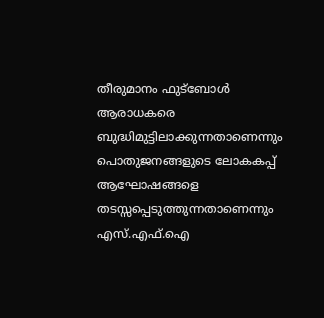തീരുമാനം ഫുട്ബോൾ ആരാധകരെ ബുദ്ധിമുട്ടിലാക്കുന്നതാണെന്നും പൊതുജനങ്ങളുടെ ലോകകപ്പ് ആഘോഷങ്ങളെ തടസ്സപ്പെടുത്തുന്നതാണെന്നും എസ്.എഫ്.ഐ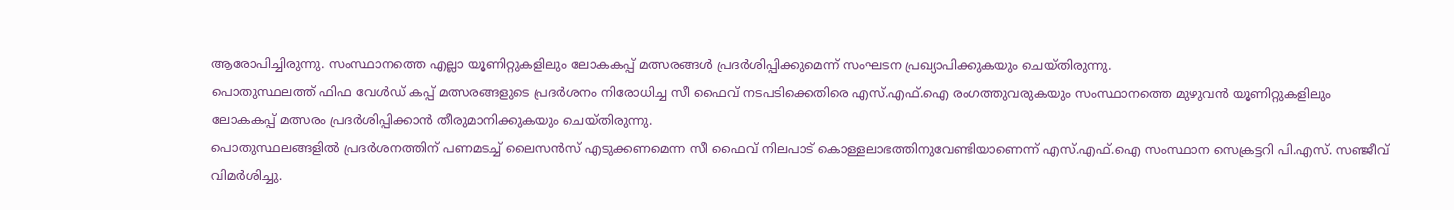ആരോപിച്ചിരുന്നു. സംസ്ഥാനത്തെ എല്ലാ യൂണിറ്റുകളിലും ലോകകപ്പ് മത്സരങ്ങൾ പ്രദർശിപ്പിക്കുമെന്ന് സംഘടന പ്രഖ്യാപിക്കുകയും ചെയ്തിരുന്നു.
പൊതുസ്ഥലത്ത് ഫിഫ വേൾഡ് കപ്പ് മത്സരങ്ങളുടെ പ്രദർശനം നിരോധിച്ച സീ ഫൈവ് നടപടിക്കെതിരെ എസ്.എഫ്.ഐ രംഗത്തുവരുകയും സംസ്ഥാനത്തെ മുഴുവൻ യൂണിറ്റുകളിലും ലോകകപ്പ് മത്സരം പ്രദർശിപ്പിക്കാൻ തീരുമാനിക്കുകയും ചെയ്തിരുന്നു.
പൊതുസ്ഥലങ്ങളിൽ പ്രദർശനത്തിന് പണമടച്ച് ലൈസൻസ് എടുക്കണമെന്ന സീ ഫൈവ് നിലപാട് കൊള്ളലാഭത്തിനുവേണ്ടിയാണെന്ന് എസ്.എഫ്.ഐ സംസ്ഥാന സെക്രട്ടറി പി.എസ്. സഞ്ജീവ് വിമർശിച്ചു.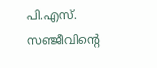പി.എസ്. സഞ്ജീവിന്റെ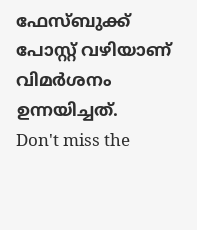ഫേസ്ബുക്ക് പോസ്റ്റ് വഴിയാണ് വിമർശനം ഉന്നയിച്ചത്.
Don't miss the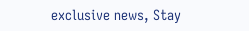exclusive news, Stay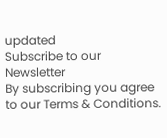updated
Subscribe to our Newsletter
By subscribing you agree to our Terms & Conditions.